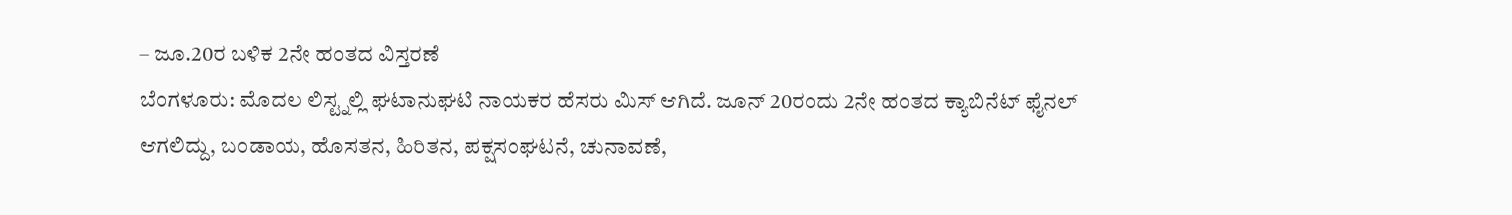– ಜೂ.20ರ ಬಳಿಕ 2ನೇ ಹಂತದ ವಿಸ್ತರಣೆ
ಬೆಂಗಳೂರು: ಮೊದಲ ಲಿಸ್ಟ್ನಲ್ಲಿ ಘಟಾನುಘಟಿ ನಾಯಕರ ಹೆಸರು ಮಿಸ್ ಆಗಿದೆ. ಜೂನ್ 20ರಂದು 2ನೇ ಹಂತದ ಕ್ಯಾಬಿನೆಟ್ ಫೈನಲ್ ಆಗಲಿದ್ದು, ಬಂಡಾಯ, ಹೊಸತನ, ಹಿರಿತನ, ಪಕ್ಷಸಂಘಟನೆ, ಚುನಾವಣೆ,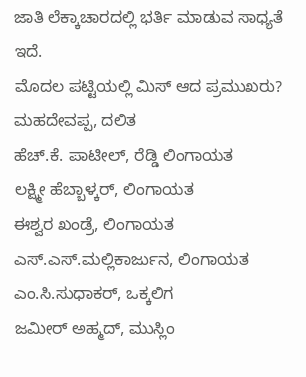ಜಾತಿ ಲೆಕ್ಕಾಚಾರದಲ್ಲಿ ಭರ್ತಿ ಮಾಡುವ ಸಾಧ್ಯತೆ ಇದೆ.
ಮೊದಲ ಪಟ್ಟಿಯಲ್ಲಿ ಮಿಸ್ ಆದ ಪ್ರಮುಖರು?
ಮಹದೇವಪ್ಪ, ದಲಿತ
ಹೆಚ್.ಕೆ. ಪಾಟೀಲ್, ರೆಡ್ಡಿ ಲಿಂಗಾಯತ
ಲಕ್ಷ್ಮೀ ಹೆಬ್ಬಾಳ್ಕರ್, ಲಿಂಗಾಯತ
ಈಶ್ವರ ಖಂಡ್ರೆ, ಲಿಂಗಾಯತ
ಎಸ್.ಎಸ್.ಮಲ್ಲಿಕಾರ್ಜುನ, ಲಿಂಗಾಯತ
ಎಂ.ಸಿ.ಸುಧಾಕರ್, ಒಕ್ಕಲಿಗ
ಜಮೀರ್ ಅಹ್ಮದ್, ಮುಸ್ಲಿಂ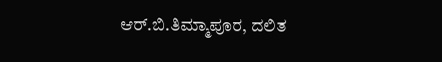ಆರ್.ಬಿ.ತಿಮ್ಮಾಪೂರ, ದಲಿತ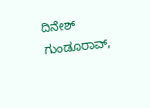ದಿನೇಶ್ ಗುಂಡೂರಾವ್,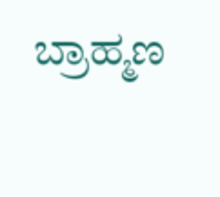ಬ್ರಾಹ್ಮಣ